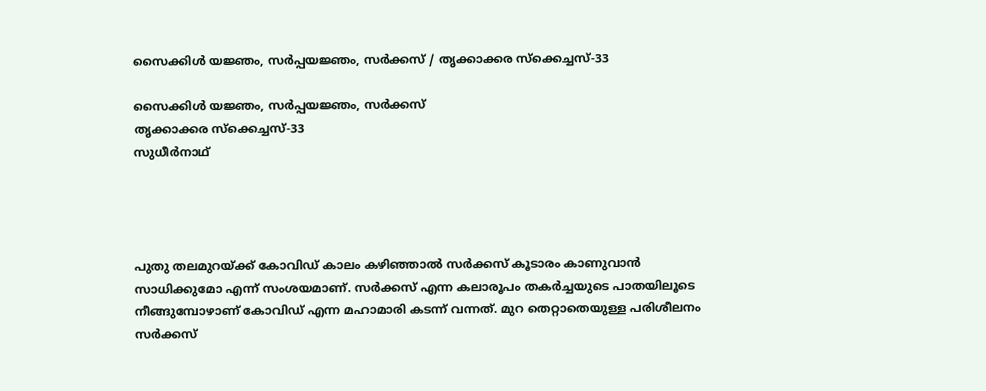സൈക്കിള്‍ യജ്ഞം, സര്‍പ്പയജ്ഞം, സര്‍ക്കസ് / തൃക്കാക്കര സ്‌ക്കെച്ചസ്-33

സൈക്കിള്‍ യജ്ഞം, സര്‍പ്പയജ്ഞം, സര്‍ക്കസ്
തൃക്കാക്കര സ്‌ക്കെച്ചസ്-33
സുധീര്‍നാഥ്




പുതു തലമുറയ്ക്ക് കോവിഡ് കാലം കഴിഞ്ഞാല്‍ സര്‍ക്കസ് കൂടാരം കാണുവാന്‍ സാധിക്കുമോ എന്ന് സംശയമാണ്. സര്‍ക്കസ് എന്ന കലാരൂപം തകര്‍ച്ചയുടെ പാതയിലൂടെ നീങ്ങുമ്പോഴാണ് കോവിഡ് എന്ന മഹാമാരി കടന്ന് വന്നത്. മുറ തെറ്റാതെയുള്ള പരിശീലനം സര്‍ക്കസ്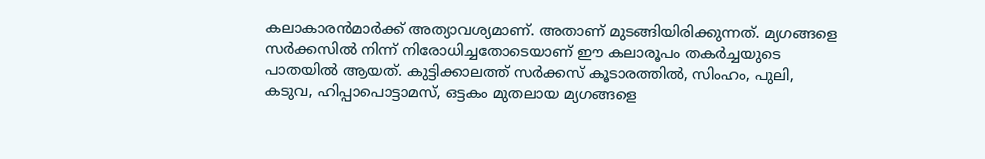കലാകാരന്‍മാര്‍ക്ക് അത്യാവശ്യമാണ്. അതാണ് മുടങ്ങിയിരിക്കുന്നത്. മ്യഗങ്ങളെ സര്‍ക്കസില്‍ നിന്ന് നിരോധിച്ചതോടെയാണ് ഈ കലാരൂപം തകര്‍ച്ചയുടെ പാതയില്‍ ആയത്. കുട്ടിക്കാലത്ത് സര്‍ക്കസ് കൂടാരത്തില്‍, സിംഹം, പുലി, കടുവ, ഹിപ്പാപൊട്ടാമസ്, ഒട്ടകം മുതലായ മ്യഗങ്ങളെ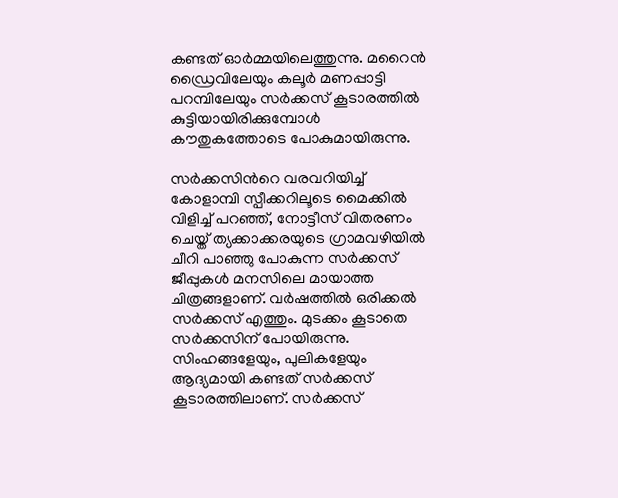കണ്ടത് ഓര്‍മ്മയിലെത്തുന്നു. മറൈന്‍ ഡ്രൈവിലേയും കലൂര്‍ മണപ്പാട്ടി പറമ്പിലേയും സര്‍ക്കസ് കൂടാരത്തില്‍ കുട്ടിയായിരിക്കുമ്പോള്‍ കൗതുകത്തോടെ പോകുമായിരുന്നു.

സര്‍ക്കസിന്‍റെ വരവറിയിച്ച് കോളാമ്പി സ്പീക്കറിലൂടെ മൈക്കില്‍ വിളിച്ച് പറഞ്ഞ്, നോട്ടീസ് വിതരണം ചെയ്ത് ത്യക്കാക്കരയുടെ ഗ്രാമവഴിയില്‍ ചീറി പാഞ്ഞു പോകുന്ന സര്‍ക്കസ് ജീപ്പുകള്‍ മനസിലെ മായാത്ത ചിത്രങ്ങളാണ്. വര്‍ഷത്തില്‍ ഒരിക്കല്‍ സര്‍ക്കസ് എത്തും. മുടക്കം കൂടാതെ സര്‍ക്കസിന് പോയിരുന്നു. സിംഹങ്ങളേയും, പുലികളേയും ആദ്യമായി കണ്ടത് സര്‍ക്കസ് കൂടാരത്തിലാണ്. സര്‍ക്കസ്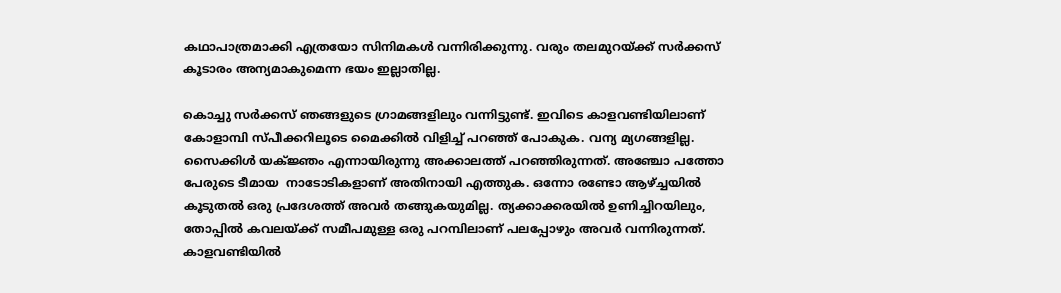കഥാപാത്രമാക്കി എത്രയോ സിനിമകള്‍ വന്നിരിക്കുന്നു. വരും തലമുറയ്ക്ക് സര്‍ക്കസ് കൂടാരം അന്യമാകുമെന്ന ഭയം ഇല്ലാതില്ല.

കൊച്ചു സര്‍ക്കസ് ഞങ്ങളുടെ ഗ്രാമങ്ങളിലും വന്നിട്ടുണ്ട്. ഇവിടെ കാളവണ്ടിയിലാണ് കോളാമ്പി സ്പീക്കറിലൂടെ മൈക്കില്‍ വിളിച്ച് പറഞ്ഞ് പോകുക. വന്യ മ്യഗങ്ങളില്ല. സൈക്കിള്‍ യക്ജ്ഞം എന്നായിരുന്നു അക്കാലത്ത് പറഞ്ഞിരുന്നത്. അഞ്ചോ പത്തോ പേരുടെ ടീമായ  നാടോടികളാണ് അതിനായി എത്തുക. ഒന്നോ രണ്ടോ ആഴ്ച്ചയില്‍ കൂടുതല്‍ ഒരു പ്രദേശത്ത് അവര്‍ തങ്ങുകയുമില്ല. ത്യക്കാക്കരയില്‍ ഉണിച്ചിറയിലും, തോപ്പില്‍ കവലയ്ക്ക് സമീപമുള്ള ഒരു പറമ്പിലാണ് പലപ്പോഴും അവര്‍ വന്നിരുന്നത്. കാളവണ്ടിയില്‍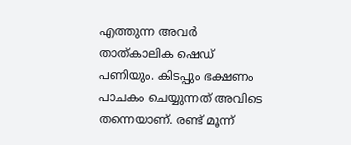എത്തുന്ന അവര്‍ താത്കാലിക ഷെഡ് പണിയും. കിടപ്പും ഭക്ഷണം പാചകം ചെയ്യുന്നത് അവിടെ തന്നെയാണ്. രണ്ട് മൂന്ന്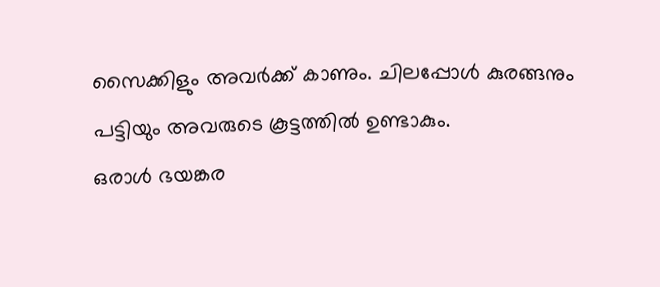സൈക്കിളും അവര്‍ക്ക് കാണും. ചിലപ്പോള്‍ കുരങ്ങനും പട്ടിയും അവരുടെ കൂട്ടത്തില്‍ ഉണ്ടാകും.
ഒരാള്‍ ഭയങ്കര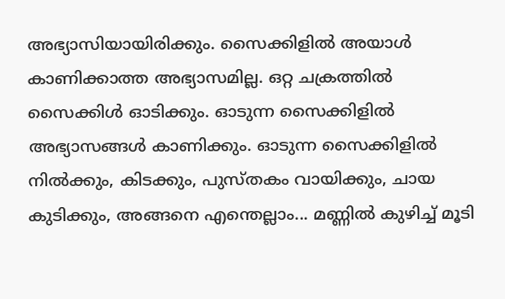അഭ്യാസിയായിരിക്കും. സൈക്കിളില്‍ അയാള്‍ കാണിക്കാത്ത അഭ്യാസമില്ല. ഒറ്റ ചക്രത്തില്‍ സൈക്കിള്‍ ഓടിക്കും. ഓടുന്ന സൈക്കിളില്‍ അഭ്യാസങ്ങള്‍ കാണിക്കും. ഓടുന്ന സൈക്കിളില്‍ നില്‍ക്കും, കിടക്കും, പുസ്തകം വായിക്കും, ചായ കുടിക്കും, അങ്ങനെ എന്തെല്ലാം... മണ്ണില്‍ കുഴിച്ച് മൂടി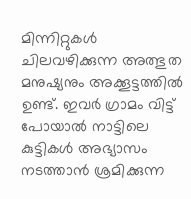മിന്നിറ്റുകള്‍ ചിലവഴിക്കുന്ന അത്ഭുത മനുഷ്യനും അക്കൂട്ടത്തില്‍ ഉണ്ട്. ഇവര്‍ ഗ്രാമം വിട്ട് പോയാല്‍ നാട്ടിലെ കുട്ടികള്‍ അഭ്യാസം നടത്താന്‍ ശ്രമിക്കുന്ന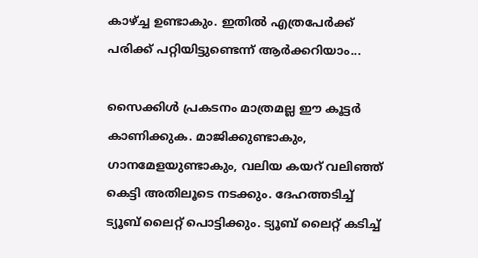കാഴ്ച്ച ഉണ്ടാകും. ഇതില്‍ എത്രപേര്‍ക്ക് പരിക്ക് പറ്റിയിട്ടുണ്ടെന്ന് ആര്‍ക്കറിയാം...

സൈക്കിള്‍ പ്രകടനം മാത്രമല്ല ഈ കൂട്ടര്‍ കാണിക്കുക. മാജിക്കുണ്ടാകും, ഗാനമേളയുണ്ടാകും, വലിയ കയറ് വലിഞ്ഞ് കെട്ടി അതിലൂടെ നടക്കും. ദേഹത്തടിച്ച് ട്യൂബ് ലൈറ്റ് പൊട്ടിക്കും. ട്യൂബ് ലൈറ്റ് കടിച്ച്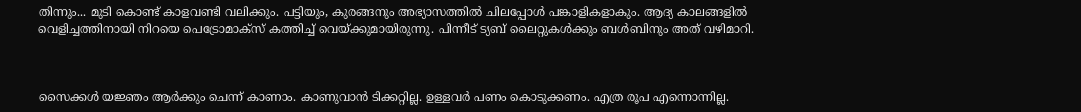തിന്നും... മുടി കൊണ്ട് കാളവണ്ടി വലിക്കും. പട്ടിയും, കുരങ്ങനും അഭ്യാസത്തില്‍ ചിലപ്പോള്‍ പങ്കാളികളാകും. ആദ്യ കാലങ്ങളില്‍ വെളിച്ചത്തിനായി നിറയെ പെട്രോമാക്സ് കത്തിച്ച് വെയ്ക്കുമായിരുന്നു. പിന്നീട് ട്യബ് ലൈറ്റുകള്‍ക്കും ബള്‍ബിനും അത് വഴിമാറി.



സൈക്കള്‍ യജ്ഞം ആര്‍ക്കും ചെന്ന് കാണാം. കാണുവാന്‍ ടിക്കറ്റില്ല. ഉള്ളവര്‍ പണം കൊടുക്കണം. എത്ര രൂപ എന്നൊന്നില്ല.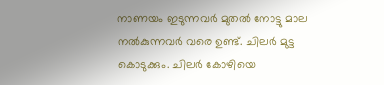നാണയം ഇടുന്നവര്‍ മുതല്‍ നോട്ടു മാല നല്‍കുന്നവര്‍ വരെ ഉണ്ട്. ചിലര്‍ മുട്ട കൊടുക്കും. ചിലര്‍ കോഴിയെ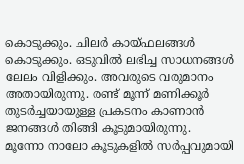കൊടുക്കും. ചിലര്‍ കായ്ഫലങ്ങള്‍ കൊടുക്കും. ഒടുവില്‍ ലഭിച്ച സാധനങ്ങള്‍ ലേലം വിളിക്കും. അവരുടെ വരുമാനം അതായിരുന്നു. രണ്ട് മൂന്ന് മണിക്കൂര്‍ തുടര്‍ച്ചയായുള്ള പ്രകടനം കാണാന്‍ ജനങ്ങള്‍ തിങ്ങി കൂടുമായിരുന്നു.
മൂന്നോ നാലോ കൂടുകളില്‍ സര്‍പ്പവുമായി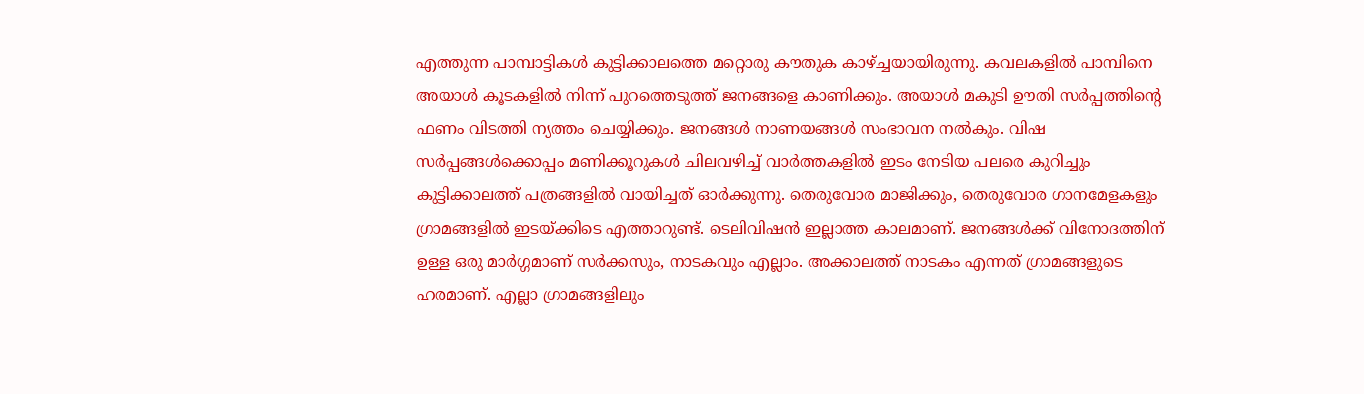എത്തുന്ന പാമ്പാട്ടികള്‍ കുട്ടിക്കാലത്തെ മറ്റൊരു കൗതുക കാഴ്ച്ചയായിരുന്നു. കവലകളില്‍ പാമ്പിനെ അയാള്‍ കൂടകളില്‍ നിന്ന് പുറത്തെടുത്ത് ജനങ്ങളെ കാണിക്കും. അയാള്‍ മകുടി ഊതി സര്‍പ്പത്തിന്‍റെ ഫണം വിടത്തി ന്യത്തം ചെയ്യിക്കും. ജനങ്ങള്‍ നാണയങ്ങള്‍ സംഭാവന നല്‍കും. വിഷ സര്‍പ്പങ്ങള്‍ക്കൊപ്പം മണിക്കൂറുകള്‍ ചിലവഴിച്ച് വാര്‍ത്തകളില്‍ ഇടം നേടിയ പലരെ കുറിച്ചും കുട്ടിക്കാലത്ത് പത്രങ്ങളില്‍ വായിച്ചത് ഓര്‍ക്കുന്നു. തെരുവോര മാജിക്കും, തെരുവോര ഗാനമേളകളും ഗ്രാമങ്ങളില്‍ ഇടയ്ക്കിടെ എത്താറുണ്ട്. ടെലിവിഷന്‍ ഇല്ലാത്ത കാലമാണ്. ജനങ്ങള്‍ക്ക് വിനോദത്തിന് ഉള്ള ഒരു മാര്‍ഗ്ഗമാണ് സര്‍ക്കസും, നാടകവും എല്ലാം. അക്കാലത്ത് നാടകം എന്നത് ഗ്രാമങ്ങളുടെ ഹരമാണ്. എല്ലാ ഗ്രാമങ്ങളിലും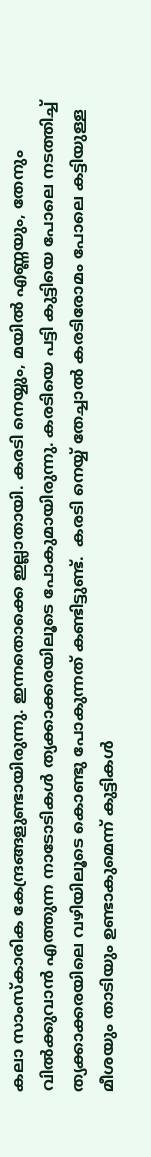കലാ സാംസ്കാരിക കേന്ദ്രങ്ങളുണ്ടായിരുന്നു. ഇന്നതൊക്കെ ഇല്ലാതായി. കരടി നെയ്യും, മയില്‍ എണ്ണയും, തേനും വില്‍ക്കുവാന്‍ എത്തുന്ന നാടോടികള്‍ ത്യക്കാക്കരയിലൂടെ പോകുമായിരുന്നു. കരടിയെ പട്ടി കുട്ടിയെ പോലെ നടത്തിച്ച് ത്യക്കാക്കരയിലെ വഴിയിലൂടെ കൊണ്ടു പോകുന്നത് കണ്ടിട്ടുണ്ട്.  കരടി നെയ്യ് തേച്ചാല്‍ കരടിരോമം പോലെ കട്ടിയുള്ള മീശയും താടിയും ഉണ്ടാകുമെന്ന് കുട്ടികള്‍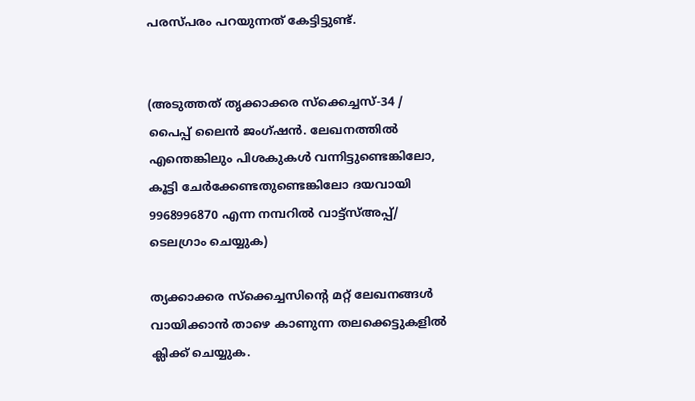പരസ്പരം പറയുന്നത് കേട്ടിട്ടുണ്ട്.


(അടുത്തത് തൃക്കാക്കര സ്‌ക്കെച്ചസ്-34 / പൈപ്പ് ലൈന്‍ ജംഗ്ഷന്‍. ലേഖനത്തില്‍ എന്തെങ്കിലും പിശകുകള്‍ വന്നിട്ടുണ്ടെങ്കിലോ, കൂട്ടി ചേര്‍ക്കേണ്ടതുണ്ടെങ്കിലോ ദയവായി 9968996870 എന്ന നമ്പറില്‍ വാട്ട്സ്അപ്പ്/ ടെലഗ്രാം ചെയ്യുക)

ത്യക്കാക്കര സ്‌ക്കെച്ചസിന്‍റെ മറ്റ് ലേഖനങ്ങള്‍ വായിക്കാന്‍ താഴെ കാണുന്ന തലക്കെട്ടുകളില്‍ ക്ലിക്ക് ചെയ്യുക.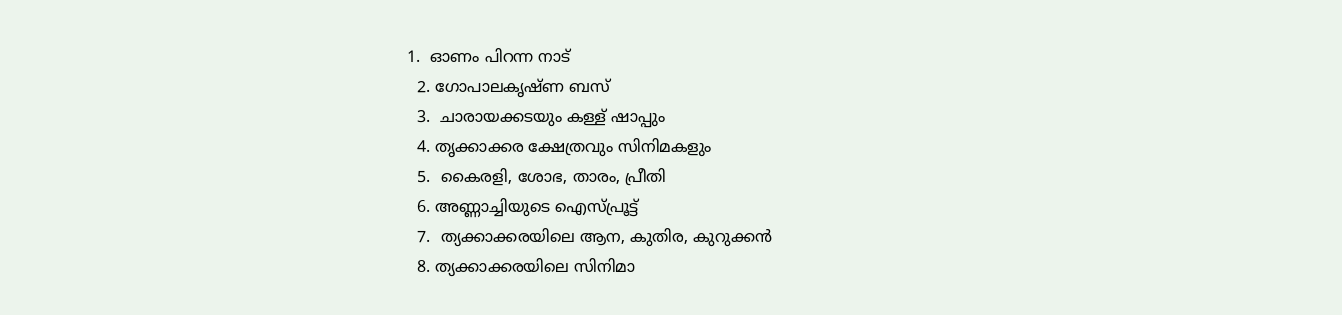1.  ഓണം പിറന്ന നാട്
  2. ഗോപാലകൃഷ്ണ ബസ്
  3.  ചാരായക്കടയും കള്ള് ഷാപ്പും
  4. തൃക്കാക്കര ക്ഷേത്രവും സിനിമകളും
  5.  കൈരളി, ശോഭ, താരം, പ്രീതി
  6. അണ്ണാച്ചിയുടെ ഐസ്പ്രൂട്ട്
  7.  ത്യക്കാക്കരയിലെ ആന, കുതിര, കുറുക്കന്‍
  8. ത്യക്കാക്കരയിലെ സിനിമാ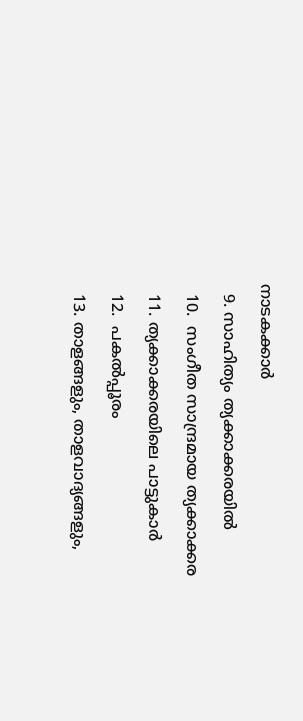നാടകക്കാര്‍
  9. സാഹിത്യം ത്യക്കാക്കരയില്‍
  10.  സംഗീത സാന്ദ്രമായ ത്യക്കാക്കര
  11. ത്യക്കാക്കരയിലെ പാട്ടുകാര്‍
  12.  പകല്‍പ്പൂരം
  13. താളങ്ങളും, താളവാദ്യങ്ങളും,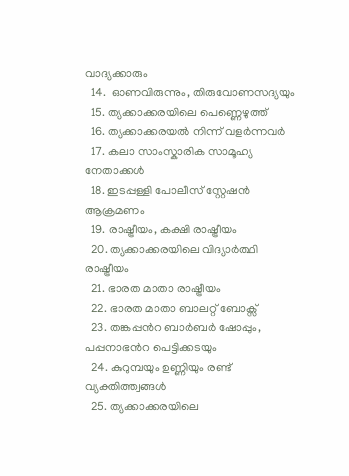വാദ്യക്കാരും
  14.  ഓണവിരുന്നും, തിരുവോണസദ്യയും
  15. ത്യക്കാക്കരയിലെ പെണ്ണെഴുത്ത്
  16. ത്യക്കാക്കരയല്‍ നിന്ന് വളര്‍ന്നവര്‍
  17. കലാ സാംസ്കാരിക സാമൂഹ്യ നേതാക്കള്‍
  18. ഇടപ്പള്ളി പോലീസ് സ്റ്റേഷന്‍ ആക്രമണം
  19. രാഷ്ട്രീയം, കക്ഷി രാഷ്ട്രീയം
  20. ത്യക്കാക്കരയിലെ വിദ്യാര്‍ത്ഥി രാഷ്ട്രീയം
  21. ഭാരത മാതാ രാഷ്ട്രീയം
  22. ഭാരത മാതാ ബാലറ്റ് ബോക്സ്
  23. തങ്കപ്പന്‍റ ബാര്‍ബര്‍ ഷോപ്പും, പപ്പനാഭന്‍റ പെട്ടിക്കടയും
  24. കുറുമ്പയും ഉണ്ണിയും രണ്ട് വ്യക്തിത്ത്വങ്ങള്‍
  25. ത്യക്കാക്കരയിലെ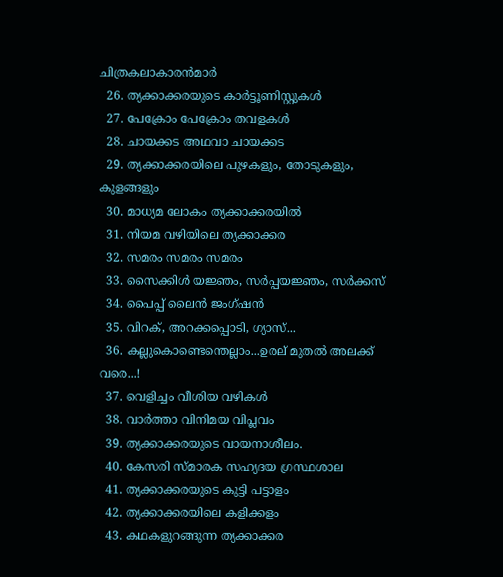ചിത്രകലാകാരന്‍മാര്‍
  26. ത്യക്കാക്കരയുടെ കാര്‍ട്ടൂണിസ്റ്റുകള്‍
  27. പേക്രോം പേക്രോം തവളകള്‍
  28. ചായക്കട അഥവാ ചായക്കട
  29. ത്യക്കാക്കരയിലെ പുഴകളും, തോടുകളും, കുളങ്ങളും
  30. മാധ്യമ ലോകം ത്യക്കാക്കരയില്‍
  31. നിയമ വഴിയിലെ ത്യക്കാക്കര
  32. സമരം സമരം സമരം
  33. സൈക്കിള്‍ യജ്ഞം, സര്‍പ്പയജ്ഞം, സര്‍ക്കസ്
  34. പൈപ്പ് ലൈന്‍ ജംഗ്ഷന്‍
  35. വിറക്, അറക്കപ്പൊടി, ഗ്യാസ്...
  36. കല്ലുകൊണ്ടെന്തെല്ലാം...ഉരല് മുതല്‍ അലക്ക് വരെ...!
  37. വെളിച്ചം വീശിയ വഴികള്‍
  38. വാര്‍ത്താ വിനിമയ വിപ്ലവം
  39. ത്യക്കാക്കരയുടെ വായനാശീലം.
  40. കേസരി സ്മാരക സഹ്യദയ ഗ്രസ്ഥശാല
  41. ത്യക്കാക്കരയുടെ കുട്ടി പട്ടാളം
  42. ത്യക്കാക്കരയിലെ കളിക്കളം
  43. കഥകളുറങ്ങുന്ന ത്യക്കാക്കര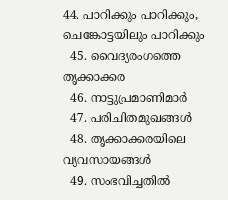44. പാറിക്കും പാറിക്കും, ചെങ്കോട്ടയിലും പാറിക്കും
  45. വൈദ്യരംഗത്തെ തൃക്കാക്കര
  46. നാട്ടുപ്രമാണിമാര്‍
  47. പരിചിതമുഖങ്ങള്‍
  48. തൃക്കാക്കരയിലെ വ്യവസായങ്ങള്‍
  49. സംഭവിച്ചതില്‍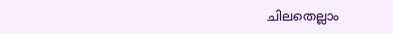ചിലതെല്ലാം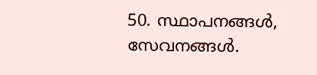50. സ്ഥാപനങ്ങള്‍, സേവനങ്ങള്‍.